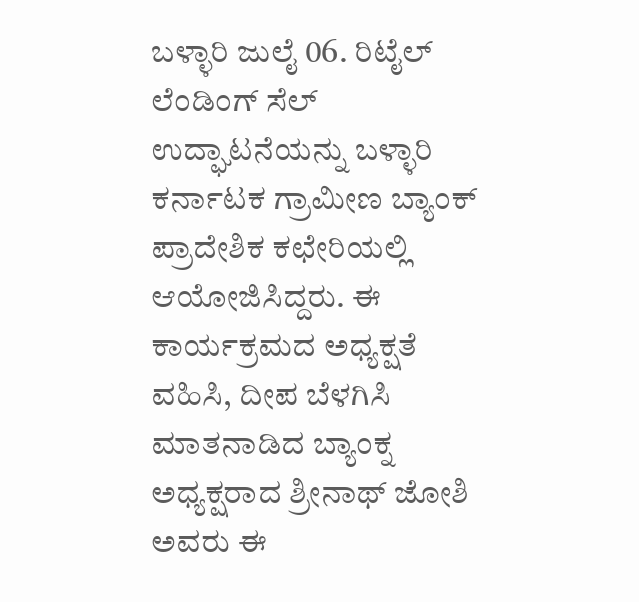ಬಳ್ಳಾರಿ ಜುಲೈ 06. ರಿಟೈಲ್ ಲೆಂಡಿಂಗ್ ಸೆಲ್ ಉದ್ಘಾಟನೆಯನ್ನು ಬಳ್ಳಾರಿ ಕರ್ನಾಟಕ ಗ್ರಾಮೀಣ ಬ್ಯಾಂಕ್ ಪ್ರಾದೇಶಿಕ ಕಛೇರಿಯಲ್ಲಿ ಆಯೋಜಿಸಿದ್ದರು. ಈ ಕಾರ್ಯಕ್ರಮದ ಅಧ್ಯಕ್ಷತೆ ವಹಿಸಿ, ದೀಪ ಬೆಳಗಿಸಿ ಮಾತನಾಡಿದ ಬ್ಯಾಂಕ್ನ ಅಧ್ಯಕ್ಷರಾದ ಶ್ರೀನಾಥ್ ಜೋಶಿ ಅವರು ಈ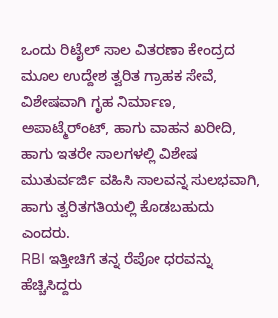ಒಂದು ರಿಟೈಲ್ ಸಾಲ ವಿತರಣಾ ಕೇಂದ್ರದ ಮೂಲ ಉದ್ದೇಶ ತ್ವರಿತ ಗ್ರಾಹಕ ಸೇವೆ, ವಿಶೇಷವಾಗಿ ಗೃಹ ನಿರ್ಮಾಣ, ಅಪಾಟ್ಮೆರ್ಂಟ್, ಹಾಗು ವಾಹನ ಖರೀದಿ, ಹಾಗು ಇತರೇ ಸಾಲಗಳಲ್ಲಿ ವಿಶೇಷ ಮುತುರ್ವರ್ಜಿ ವಹಿಸಿ ಸಾಲವನ್ನ ಸುಲಭವಾಗಿ, ಹಾಗು ತ್ವರಿತಗತಿಯಲ್ಲಿ ಕೊಡಬಹುದು ಎಂದರು.
RBI ಇತ್ತೀಚಿಗೆ ತನ್ನ ರೆಪೋ ಧರವನ್ನು ಹೆಚ್ಚಿಸಿದ್ದರು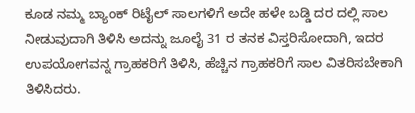ಕೂಡ ನಮ್ಮ ಬ್ಯಾಂಕ್ ರಿಟೈಲ್ ಸಾಲಗಳಿಗೆ ಅದೇ ಹಳೇ ಬಡ್ಡಿ ದರ ದಲ್ಲಿ ಸಾಲ ನೀಡುವುದಾಗಿ ತಿಳಿಸಿ ಅದನ್ನು ಜೂಲೈ 31 ರ ತನಕ ವಿಸ್ತರಿಸೋದಾಗಿ, ಇದರ ಉಪಯೋಗವನ್ನ ಗ್ರಾಹಕರಿಗೆ ತಿಳಿಸಿ, ಹೆಚ್ಚಿನ ಗ್ರಾಹಕರಿಗೆ ಸಾಲ ವಿತರಿಸಬೇಕಾಗಿ ತಿಳಿಸಿದರು.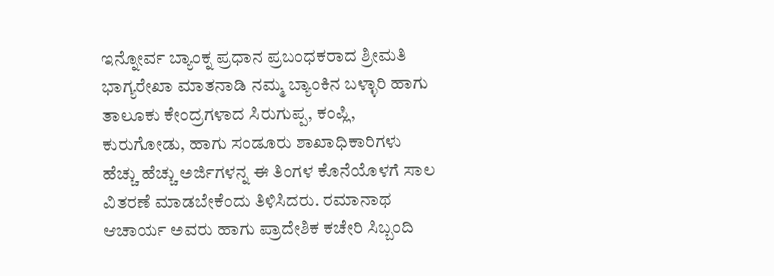ಇನ್ನೋರ್ವ ಬ್ಯಾಂಕ್ನ ಪ್ರಧಾನ ಪ್ರಬಂಧಕರಾದ ಶ್ರೀಮತಿ ಭಾಗ್ಯರೇಖಾ ಮಾತನಾಡಿ ನಮ್ಮ ಬ್ಯಾಂಕಿನ ಬಳ್ಳಾರಿ ಹಾಗು ತಾಲೂಕು ಕೇಂದ್ರಗಳಾದ ಸಿರುಗುಪ್ಪ, ಕಂಪ್ಲಿ, ಕುರುಗೋಡು, ಹಾಗು ಸಂಡೂರು ಶಾಖಾಧಿಕಾರಿಗಳು ಹೆಚ್ಚು ಹೆಚ್ಚು ಅರ್ಜಿಗಳನ್ನ ಈ ತಿಂಗಳ ಕೊನೆಯೊಳಗೆ ಸಾಲ ವಿತರಣೆ ಮಾಡಬೇಕೆಂದು ತಿಳಿಸಿದರು. ರಮಾನಾಥ ಆಚಾರ್ಯ ಅವರು ಹಾಗು ಪ್ರಾದೇಶಿಕ ಕಚೇರಿ ಸಿಬ್ಬಂದಿ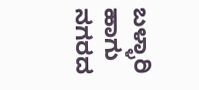ಬಳ್ಳಾರಿ ಹಾಗು ನಗರದ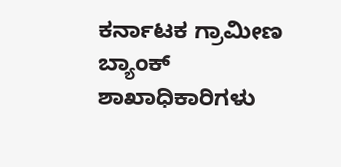ಕರ್ನಾಟಕ ಗ್ರಾಮೀಣ ಬ್ಯಾಂಕ್ ಶಾಖಾಧಿಕಾರಿಗಳು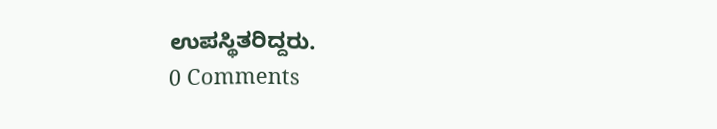ಉಪಸ್ಥಿತರಿದ್ದರು.
0 Comments